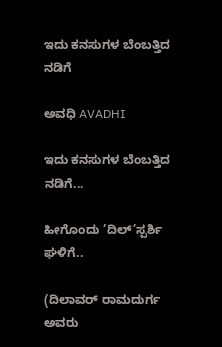ಇದು ಕನಸುಗಳ ಬೆಂಬತ್ತಿದ ನಡಿಗೆ‍

ಅವಧಿ AVADHI

ಇದು ಕನಸುಗಳ ಬೆಂಬತ್ತಿದ ನಡಿಗೆ...

ಹೀಗೊಂದು ’ದಿಲ್’ಸ್ಪರ್ಶಿ ಘಳಿಗೆ..

(ದಿಲಾವರ್ ರಾಮದುರ್ಗ ಅವರು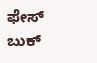ಫೇಸ್ ಬುಕ್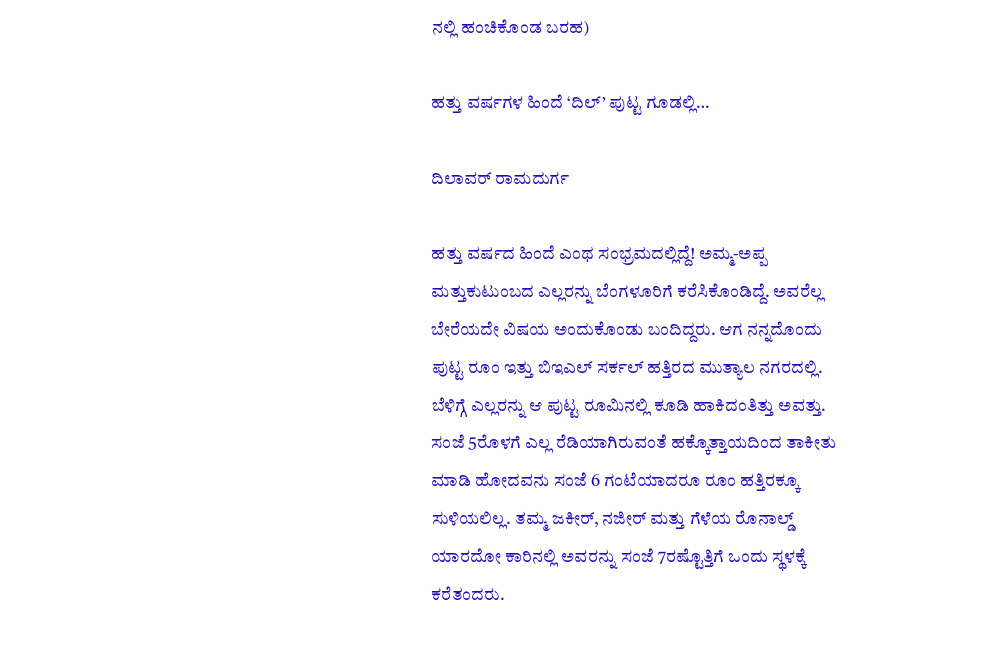ನಲ್ಲಿ ಹಂಚಿಕೊಂಡ ಬರಹ)

ಹತ್ತು ವರ್ಷಗಳ ಹಿಂದೆ ‘ದಿಲ್’ ಪುಟ್ಟ ಗೂಡಲ್ಲಿ…

ದಿಲಾವರ್ ರಾಮದುರ್ಗ

ಹತ್ತು ವರ್ಷದ ಹಿಂದೆ ಎಂಥ ಸಂಭ್ರಮದಲ್ಲಿದ್ದೆ! ಅಮ್ಮ-ಅಪ್ಪ ಮತ್ತುಕುಟುಂಬದ ಎಲ್ಲರನ್ನು ಬೆಂಗಳೂರಿಗೆ ಕರೆಸಿಕೊಂಡಿದ್ದೆ. ಅವರೆಲ್ಲ ಬೇರೆಯದೇ ವಿಷಯ ಅಂದುಕೊಂಡು ಬಂದಿದ್ದರು. ಆಗ ನನ್ನದೊಂದು ಪುಟ್ಟ ರೂಂ ಇತ್ತು ಬಿಇಎಲ್ ಸರ್ಕಲ್ ಹತ್ತಿರದ ಮುತ್ಯಾಲ ನಗರದಲ್ಲಿ. ಬೆಳಿಗ್ಗೆ ಎಲ್ಲರನ್ನು ಆ ಪುಟ್ಟ ರೂಮಿನಲ್ಲಿ ಕೂಡಿ ಹಾಕಿದಂತಿತ್ತು ಅವತ್ತು. ಸಂಜೆ 5ರೊಳಗೆ ಎಲ್ಲ ರೆಡಿಯಾಗಿರುವಂತೆ ಹಕ್ಕೊತ್ತಾಯದಿಂದ ತಾಕೀತು ಮಾಡಿ ಹೋದವನು ಸಂಜೆ 6 ಗಂಟೆಯಾದರೂ ರೂಂ ಹತ್ತಿರಕ್ಕೂ ಸುಳಿಯಲಿಲ್ಲ. ತಮ್ಮ ಜಕೀರ್, ನಜೀರ್ ಮತ್ತು ಗೆಳೆಯ ರೊನಾಲ್ಡ್ ಯಾರದೋ ಕಾರಿನಲ್ಲಿ ಅವರನ್ನು ಸಂಜೆ 7ರಷ್ಟೊತ್ತಿಗೆ ಒಂದು ಸ್ಥಳಕ್ಕೆ ಕರೆತಂದರು.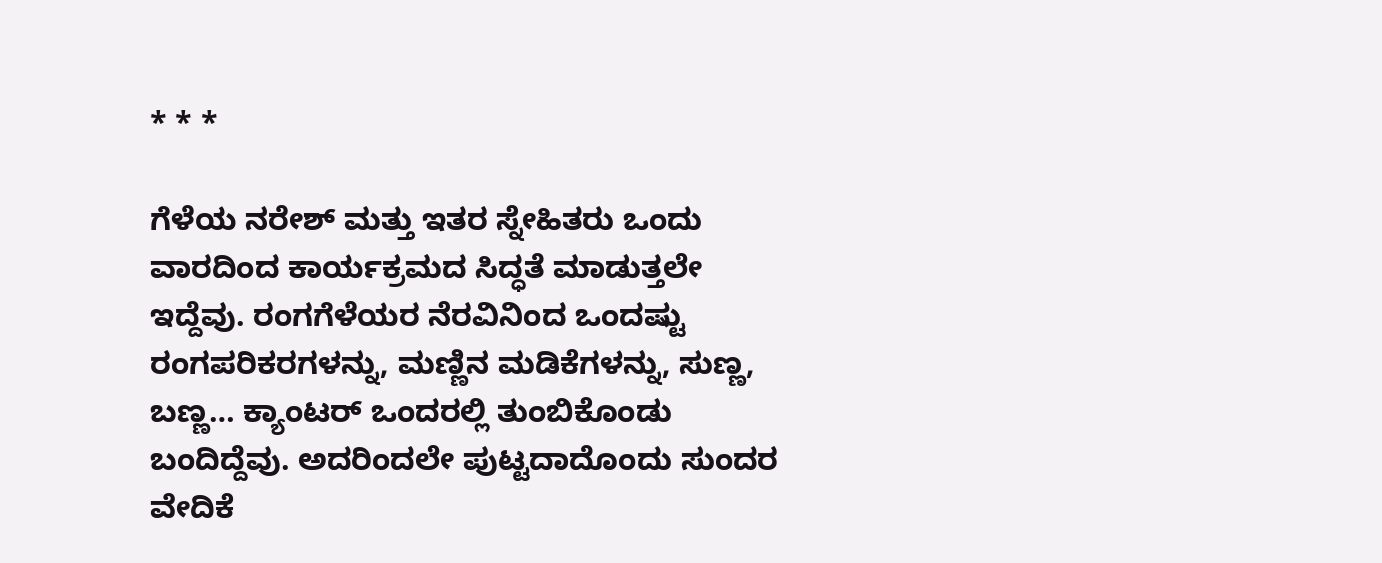* * *

ಗೆಳೆಯ ನರೇಶ್ ಮತ್ತು ಇತರ ಸ್ನೇಹಿತರು ಒಂದು ವಾರದಿಂದ ಕಾರ್ಯಕ್ರಮದ ಸಿದ್ಧತೆ ಮಾಡುತ್ತಲೇ ಇದ್ದೆವು. ರಂಗಗೆಳೆಯರ ನೆರವಿನಿಂದ ಒಂದಷ್ಟು ರಂಗಪರಿಕರಗಳನ್ನು, ಮಣ್ಣಿನ ಮಡಿಕೆಗಳನ್ನು, ಸುಣ್ಣ, ಬಣ್ಣ… ಕ್ಯಾಂಟರ್ ಒಂದರಲ್ಲಿ ತುಂಬಿಕೊಂಡು ಬಂದಿದ್ದೆವು. ಅದರಿಂದಲೇ ಪುಟ್ಟದಾದೊಂದು ಸುಂದರ ವೇದಿಕೆ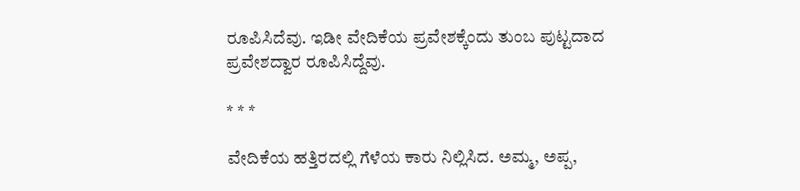ರೂಪಿಸಿದೆವು. ಇಡೀ ವೇದಿಕೆಯ ಪ್ರವೇಶಕ್ಕೆಂದು ತುಂಬ ಪುಟ್ಟದಾದ ಪ್ರವೇಶದ್ವಾರ ರೂಪಿಸಿದ್ದೆವು.

* * *

ವೇದಿಕೆಯ ಹತ್ತಿರದಲ್ಲಿ ಗೆಳೆಯ ಕಾರು ನಿಲ್ಲಿಸಿದ. ಅಮ್ಮ, ಅಪ್ಪ,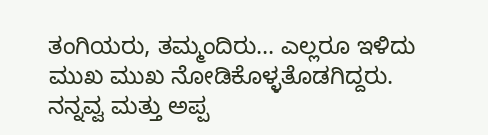ತಂಗಿಯರು, ತಮ್ಮಂದಿರು… ಎಲ್ಲರೂ ಇಳಿದು ಮುಖ ಮುಖ ನೋಡಿಕೊಳ್ಳತೊಡಗಿದ್ದರು.
ನನ್ನವ್ವ ಮತ್ತು ಅಪ್ಪ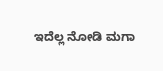ಇದೆಲ್ಲ ನೋಡಿ ಮಗಾ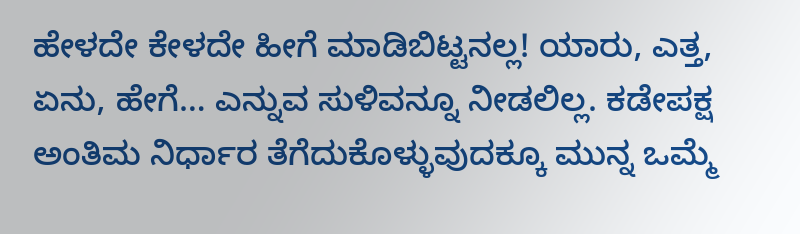ಹೇಳದೇ ಕೇಳದೇ ಹೀಗೆ ಮಾಡಿಬಿಟ್ಟನಲ್ಲ! ಯಾರು, ಎತ್ತ, ಏನು, ಹೇಗೆ… ಎನ್ನುವ ಸುಳಿವನ್ನೂ ನೀಡಲಿಲ್ಲ. ಕಡೇಪಕ್ಷ ಅಂತಿಮ ನಿರ್ಧಾರ ತೆಗೆದುಕೊಳ್ಳುವುದಕ್ಕೂ ಮುನ್ನ ಒಮ್ಮೆ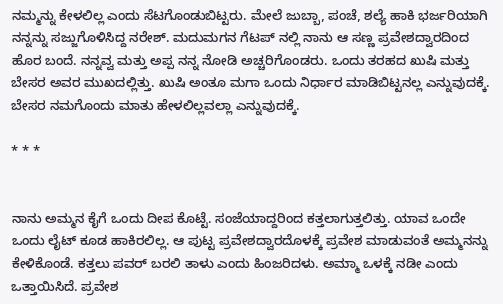ನಮ್ಮನ್ನು ಕೇಳಲಿಲ್ಲ ಎಂದು ಸೆಟಗೊಂಡುಬಿಟ್ಟರು. ಮೇಲೆ ಜುಬ್ಬಾ, ಪಂಚೆ, ಶಲ್ಯೆ ಹಾಕಿ ಭರ್ಜರಿಯಾಗಿ ನನ್ನನ್ನು ಸಜ್ಜುಗೊಳಿಸಿದ್ದ ನರೇಶ್. ಮದುಮಗನ ಗೆಟಪ್ ನಲ್ಲಿ ನಾನು ಆ ಸಣ್ಣ ಪ್ರವೇಶದ್ವಾರದಿಂದ ಹೊರ ಬಂದೆ. ನನ್ನವ್ವ ಮತ್ತು ಅಪ್ಪ ನನ್ನ ನೋಡಿ ಅಚ್ಚರಿಗೊಂಡರು. ಒಂದು ತರಹದ ಖುಷಿ ಮತ್ತು ಬೇಸರ ಅವರ ಮುಖದಲ್ಲಿತ್ತು. ಖುಷಿ ಅಂತೂ ಮಗಾ ಒಂದು ನಿರ್ಧಾರ ಮಾಡಿಬಿಟ್ಟನಲ್ಲ ಎನ್ನುವುದಕ್ಕೆ. ಬೇಸರ ನಮಗೊಂದು ಮಾತು ಹೇಳಲಿಲ್ಲವಲ್ಲಾ ಎನ್ನುವುದಕ್ಕೆ.

* * *


ನಾನು ಅಮ್ಮನ ಕೈಗೆ ಒಂದು ದೀಪ ಕೊಟ್ಟೆ. ಸಂಜೆಯಾದ್ದರಿಂದ ಕತ್ತಲಾಗುತ್ತಲಿತ್ತು. ಯಾವ ಒಂದೇ ಒಂದು ಲೈಟ್ ಕೂಡ ಹಾಕಿರಲಿಲ್ಲ. ಆ ಪುಟ್ಟ ಪ್ರವೇಶದ್ವಾರದೊಳಕ್ಕೆ ಪ್ರವೇಶ ಮಾಡುವಂತೆ ಅಮ್ಮನನ್ನು ಕೇಳಿಕೊಂಡೆ. ಕತ್ತಲು ಪವರ್ ಬರಲಿ ತಾಳು ಎಂದು ಹಿಂಜರಿದಳು. ಅಮ್ಮಾ ಒಳಕ್ಕೆ ನಡೀ ಎಂದು ಒತ್ತಾಯಿಸಿದೆ. ಪ್ರವೇಶ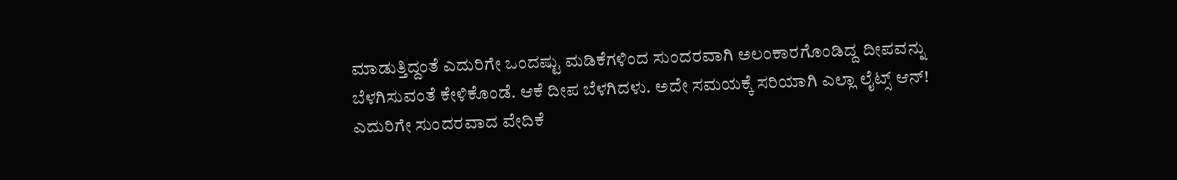ಮಾಡುತ್ತಿದ್ದಂತೆ ಎದುರಿಗೇ ಒಂದಷ್ಟು ಮಡಿಕೆಗಳಿಂದ ಸುಂದರವಾಗಿ ಅಲಂಕಾರಗೊಂಡಿದ್ದ ದೀಪವನ್ನು ಬೆಳಗಿಸುವಂತೆ ಕೇಳಿಕೊಂಡೆ. ಆಕೆ ದೀಪ ಬೆಳಗಿದಳು. ಅದೇ ಸಮಯಕ್ಕೆ ಸರಿಯಾಗಿ ಎಲ್ಲಾ ಲೈಟ್ಸ್ ಆನ್! ಎದುರಿಗೇ ಸುಂದರವಾದ ವೇದಿಕೆ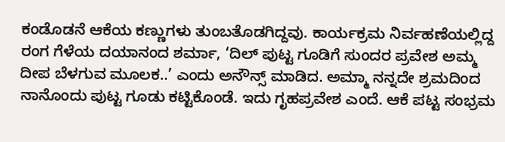ಕಂಡೊಡನೆ ಆಕೆಯ ಕಣ್ಣುಗಳು ತುಂಬತೊಡಗಿದ್ದವು. ಕಾರ್ಯಕ್ರಮ ನಿರ್ವಹಣೆಯಲ್ಲಿದ್ದ ರಂಗ ಗೆಳೆಯ ದಯಾನಂದ ಶರ್ಮಾ, ‘ದಿಲ್ ಪುಟ್ಟ ಗೂಡಿಗೆ ಸುಂದರ ಪ್ರವೇಶ ಅಮ್ಮ ದೀಪ ಬೆಳಗುವ ಮೂಲಕ..’ ಎಂದು ಅನೌನ್ಸ್ ಮಾಡಿದ. ಅಮ್ಮಾ ನನ್ನದೇ ಶ್ರಮದಿಂದ ನಾನೊಂದು ಪುಟ್ಟ ಗೂಡು ಕಟ್ಟಿಕೊಂಡೆ. ಇದು ಗೃಹಪ್ರವೇಶ ಎಂದೆ. ಆಕೆ ಪಟ್ಟ ಸಂಭ್ರಮ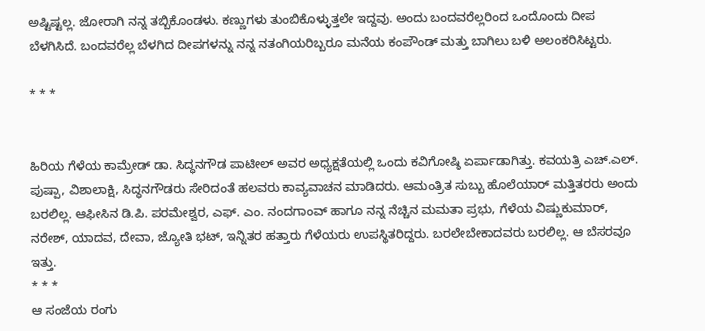ಅಷ್ಟಿಷ್ಟಲ್ಲ. ಜೋರಾಗಿ ನನ್ನ ತಬ್ಬಿಕೊಂಡಳು. ಕಣ್ಣುಗಳು ತುಂಬಿಕೊಳ್ಳುತ್ತಲೇ ಇದ್ದವು. ಅಂದು ಬಂದವರೆಲ್ಲರಿಂದ ಒಂದೊಂದು ದೀಪ ಬೆಳಗಿಸಿದೆ. ಬಂದವರೆಲ್ಲ ಬೆಳಗಿದ ದೀಪಗಳನ್ನು ನನ್ನ ನತಂಗಿಯರಿಬ್ಬರೂ ಮನೆಯ ಕಂಪೌಂಡ್ ಮತ್ತು ಬಾಗಿಲು ಬಳಿ ಅಲಂಕರಿಸಿಟ್ಟರು.

* * *


ಹಿರಿಯ ಗೆಳೆಯ ಕಾಮ್ರೇಡ್ ಡಾ. ಸಿದ್ಧನಗೌಡ ಪಾಟೀಲ್ ಅವರ ಅಧ್ಯಕ್ಷತೆಯಲ್ಲಿ ಒಂದು ಕವಿಗೋಷ್ಠಿ ಏರ್ಪಾಡಾಗಿತ್ತು. ಕವಯತ್ರಿ ಎಚ್.ಎಲ್. ಪುಷ್ಪಾ, ವಿಶಾಲಾಕ್ಷಿ, ಸಿದ್ಧನಗೌಡರು ಸೇರಿದಂತೆ ಹಲವರು ಕಾವ್ಯವಾಚನ ಮಾಡಿದರು. ಆಮಂತ್ರಿತ ಸುಬ್ಬು ಹೊಲೆಯಾರ್ ಮತ್ತಿತರರು ಅಂದು ಬರಲಿಲ್ಲ. ಆಫೀಸಿನ ಡಿ.ಪಿ. ಪರಮೇಶ್ವರ, ಎಫ್. ಎಂ. ನಂದಗಾಂವ್ ಹಾಗೂ ನನ್ನ ನೆಚ್ಚಿನ ಮಮತಾ ಪ್ರಭು, ಗೆಳೆಯ ವಿಷ್ಣುಕುಮಾರ್, ನರೇಶ್, ಯಾದವ, ದೇವಾ, ಜ್ಯೋತಿ ಭಟ್, ಇನ್ನಿತರ ಹತ್ತಾರು ಗೆಳೆಯರು ಉಪಸ್ಥಿತರಿದ್ದರು. ಬರಲೇಬೇಕಾದವರು ಬರಲಿಲ್ಲ. ಆ ಬೆಸರವೂ ಇತ್ತು.
* * *
ಆ ಸಂಜೆಯ ರಂಗು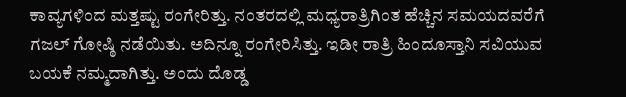ಕಾವ್ಯಗಳಿಂದ ಮತ್ತಷ್ಟು ರಂಗೇರಿತ್ತು. ನಂತರದಲ್ಲಿ ಮಧ್ಯರಾತ್ರಿಗಿಂತ ಹೆಚ್ಚಿನ ಸಮಯದವರೆಗೆ ಗಜಲ್ ಗೋಷ್ಠಿ ನಡೆಯಿತು. ಅದಿನ್ನೂ ರಂಗೇರಿಸಿತ್ತು. ಇಡೀ ರಾತ್ರಿ ಹಿಂದೂಸ್ತಾನಿ ಸವಿಯುವ ಬಯಕೆ ನಮ್ಮದಾಗಿತ್ತು. ಅಂದು ದೊಡ್ಡ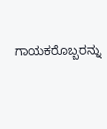ಗಾಯಕರೊಬ್ಬರನ್ನು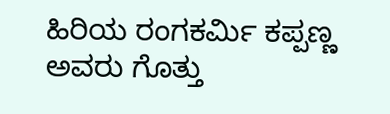ಹಿರಿಯ ರಂಗಕರ್ಮಿ ಕಪ್ಪಣ್ಣ ಅವರು ಗೊತ್ತು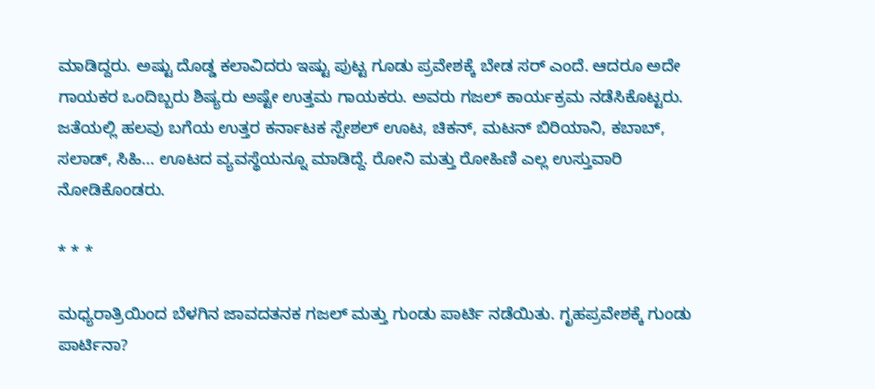ಮಾಡಿದ್ದರು. ಅಷ್ಟು ದೊಡ್ಡ ಕಲಾವಿದರು ಇಷ್ಟು ಪುಟ್ಟ ಗೂಡು ಪ್ರವೇಶಕ್ಕೆ ಬೇಡ ಸರ್ ಎಂದೆ. ಆದರೂ ಅದೇ ಗಾಯಕರ ಒಂದಿಬ್ಬರು ಶಿಷ್ಯರು ಅಷ್ಟೇ ಉತ್ತಮ ಗಾಯಕರು. ಅವರು ಗಜಲ್ ಕಾರ್ಯಕ್ರಮ ನಡೆಸಿಕೊಟ್ಟರು. ಜತೆಯಲ್ಲಿ ಹಲವು ಬಗೆಯ ಉತ್ತರ ಕರ್ನಾಟಕ ಸ್ಪೇಶಲ್ ಊಟ, ಚಿಕನ್, ಮಟನ್ ಬಿರಿಯಾನಿ, ಕಬಾಬ್, ಸಲಾಡ್, ಸಿಹಿ… ಊಟದ ವ್ಯವಸ್ಥೆಯನ್ನೂ ಮಾಡಿದ್ದೆ. ರೋನಿ ಮತ್ತು ರೋಹಿಣಿ ಎಲ್ಲ ಉಸ್ತುವಾರಿ ನೋಡಿಕೊಂಡರು.

* * *

ಮಧ್ಯರಾತ್ರಿಯಿಂದ ಬೆಳಗಿನ ಜಾವದತನಕ ಗಜಲ್ ಮತ್ತು ಗುಂಡು ಪಾರ್ಟಿ ನಡೆಯಿತು. ಗೃಹಪ್ರವೇಶಕ್ಕೆ ಗುಂಡು ಪಾರ್ಟಿನಾ?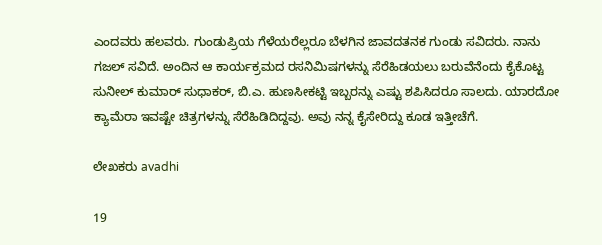ಎಂದವರು ಹಲವರು. ಗುಂಡುಪ್ರಿಯ ಗೆಳೆಯರೆಲ್ಲರೂ ಬೆಳಗಿನ ಜಾವದತನಕ ಗುಂಡು ಸವಿದರು. ನಾನು ಗಜಲ್ ಸವಿದೆ. ಅಂದಿನ ಆ ಕಾರ್ಯಕ್ರಮದ ರಸನಿಮಿಷಗಳನ್ನು ಸೆರೆಹಿಡಯಲು ಬರುವೆನೆಂದು ಕೈಕೊಟ್ಟ ಸುನೀಲ್ ಕುಮಾರ್ ಸುಧಾಕರ್, ಬಿ.ಎ. ಹುಣಸೀಕಟ್ಟಿ ಇಬ್ಬರನ್ನು ಎಷ್ಟು ಶಪಿಸಿದರೂ ಸಾಲದು. ಯಾರದೋ ಕ್ಯಾಮೆರಾ ಇವಷ್ಟೇ ಚಿತ್ರಗಳನ್ನು ಸೆರೆಹಿಡಿದಿದ್ದವು. ಅವು ನನ್ನ ಕೈಸೇರಿದ್ದು ಕೂಡ ಇತ್ತೀಚೆಗೆ.

ಲೇಖಕರು avadhi

19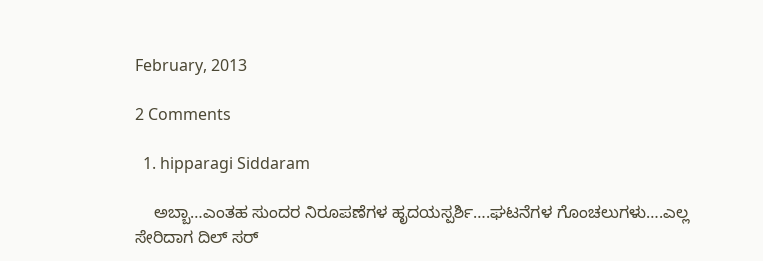February, 2013

2 Comments

  1. hipparagi Siddaram

    ಅಬ್ಬಾ…ಎಂತಹ ಸುಂದರ ನಿರೂಪಣೆಗಳ ಹೃದಯಸ್ಪರ್ಶಿ….ಘಟನೆಗಳ ಗೊಂಚಲುಗಳು….ಎಲ್ಲ ಸೇರಿದಾಗ ದಿಲ್ ಸರ್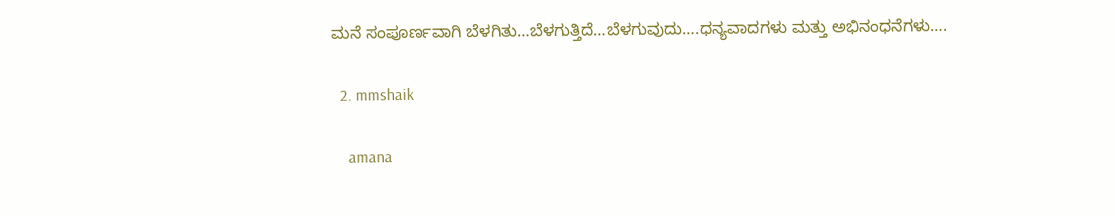ಮನೆ ಸಂಪೂರ್ಣವಾಗಿ ಬೆಳಗಿತು…ಬೆಳಗುತ್ತಿದೆ…ಬೆಳಗುವುದು….ಧನ್ಯವಾದಗಳು ಮತ್ತು ಅಭಿನಂಧನೆಗಳು….

  2. mmshaik

    amana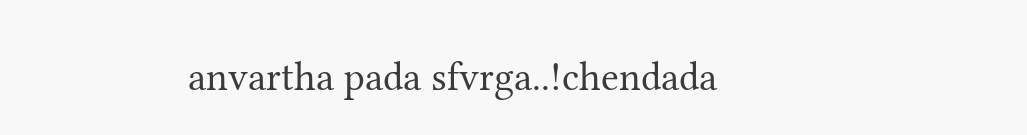anvartha pada sfvrga..!chendada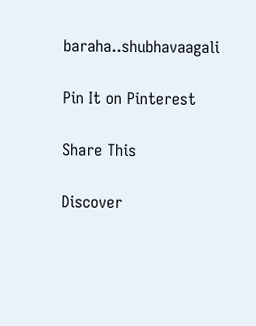baraha..shubhavaagali

Pin It on Pinterest

Share This

Discover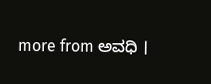more from ಅವಧಿ ।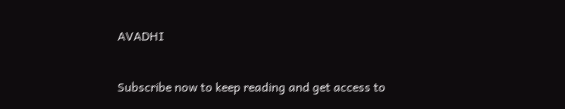AVADHI

Subscribe now to keep reading and get access to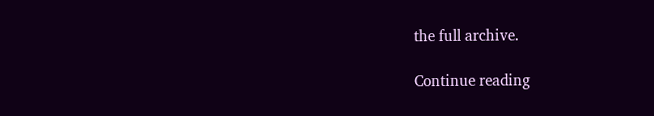the full archive.

Continue reading